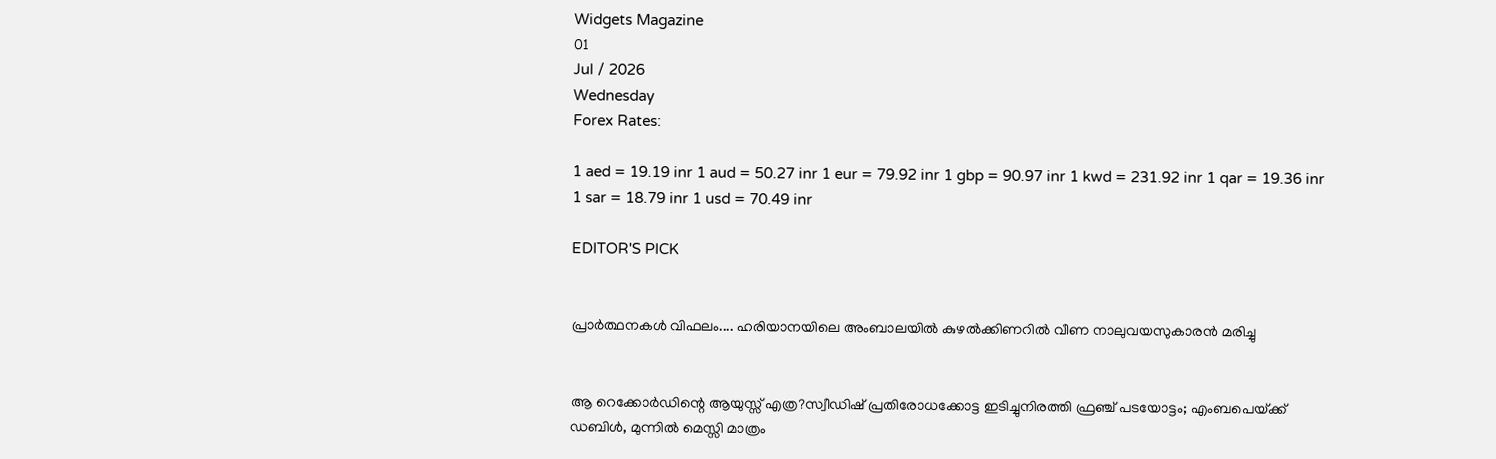Widgets Magazine
01
Jul / 2026
Wednesday
Forex Rates:

1 aed = 19.19 inr 1 aud = 50.27 inr 1 eur = 79.92 inr 1 gbp = 90.97 inr 1 kwd = 231.92 inr 1 qar = 19.36 inr 1 sar = 18.79 inr 1 usd = 70.49 inr

EDITOR'S PICK


പ്രാർത്ഥനകൾ വിഫലം.... ഹരിയാനയിലെ അംബാലയിൽ കുഴൽക്കിണറിൽ വീണ നാലുവയസുകാരൻ മരിച്ചു


ആ റെക്കോർഡിന്റെ ആയുസ്സ് എത്ര?സ്വീഡിഷ് പ്രതിരോധക്കോട്ട ഇടിച്ചുനിരത്തി ഫ്രഞ്ച് പടയോട്ടം; എംബപെയ്‌ക്ക് ഡബിൾ, മുന്നിൽ മെസ്സി മാത്രം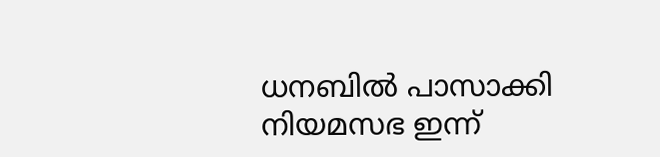ധനബിൽ പാസാക്കി നിയമസഭ ഇന്ന്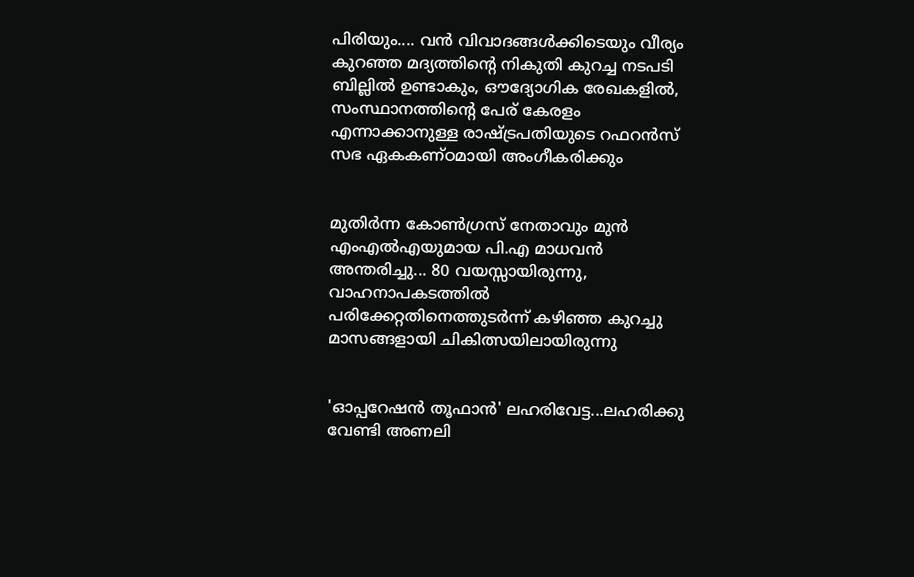പിരിയും.... വൻ വിവാദങ്ങൾക്കിടെയും വീര്യം കുറഞ്ഞ മദ്യത്തിൻ്റെ നികുതി കുറച്ച നടപടി ബില്ലിൽ ഉണ്ടാകും, ഔദ്യോഗിക രേഖകളിൽ, സംസ്ഥാനത്തിന്റെ പേര് കേരളം എന്നാക്കാനുള്ള രാഷ്ട്രപതിയുടെ റഫറൻസ് സഭ ഏകകണ്ഠമായി അംഗീകരിക്കും


മുതിർന്ന കോൺഗ്രസ് നേതാവും മുൻ എംഎൽഎയുമായ പി.എ മാധവൻ അന്തരിച്ചു... 80 വയസ്സായിരുന്നു, വാഹനാപകടത്തിൽ പരിക്കേറ്റതിനെത്തുടർന്ന് കഴിഞ്ഞ കുറച്ചു മാസങ്ങളായി ചികിത്സയിലായിരുന്നു


'ഓപ്പറേഷൻ തൂഫാൻ' ലഹരിവേട്ട...ലഹരിക്കു വേണ്ടി അണലി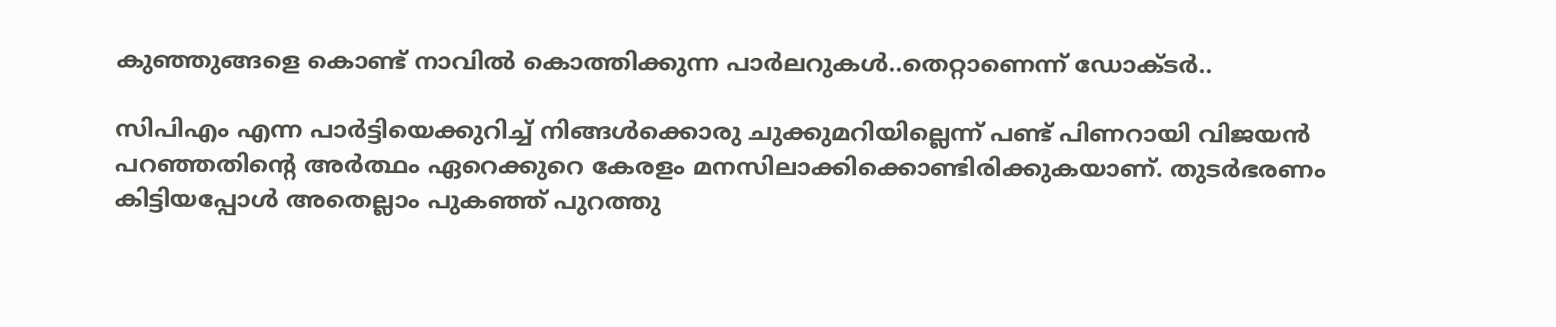കുഞ്ഞുങ്ങളെ കൊണ്ട് നാവിൽ കൊത്തിക്കുന്ന പാർലറുകൾ..തെറ്റാണെന്ന് ഡോക്ടർ..

സിപിഎം എന്ന പാര്‍ട്ടിയെക്കുറിച്ച് നിങ്ങള്‍ക്കൊരു ചുക്കുമറിയില്ലെന്ന് പണ്ട് പിണറായി വിജയന്‍ പറഞ്ഞതിന്റെ അര്‍ത്ഥം ഏറെക്കുറെ കേരളം മനസിലാക്കിക്കൊണ്ടിരിക്കുകയാണ്. തുടര്‍ഭരണം കിട്ടിയപ്പോള്‍ അതെല്ലാം പുകഞ്ഞ് പുറത്തു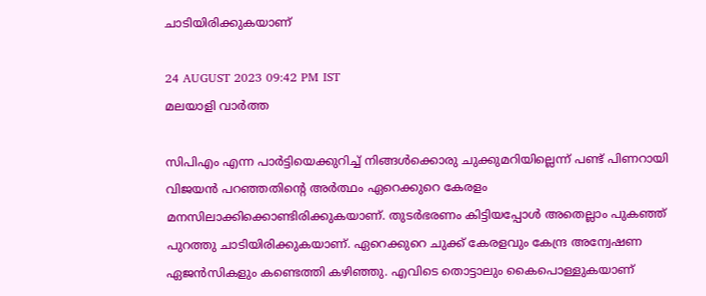ചാടിയിരിക്കുകയാണ്

24 AUGUST 2023 09:42 PM IST
മലയാളി വാര്‍ത്ത

സിപിഎം എന്ന പാര്‍ട്ടിയെക്കുറിച്ച് നിങ്ങള്‍ക്കൊരു ചുക്കുമറിയില്ലെന്ന് പണ്ട് പിണറായി വിജയന്‍ പറഞ്ഞതിന്റെ അര്‍ത്ഥം ഏറെക്കുറെ കേരളം മനസിലാക്കിക്കൊണ്ടിരിക്കുകയാണ്. തുടര്‍ഭരണം കിട്ടിയപ്പോള്‍ അതെല്ലാം പുകഞ്ഞ് പുറത്തു ചാടിയിരിക്കുകയാണ്. ഏറെക്കുറെ ചുക്ക് കേരളവും കേന്ദ്ര അന്വേഷണ ഏജന്‍സികളും കണ്ടെത്തി കഴിഞ്ഞു. എവിടെ തൊട്ടാലും കൈപൊള്ളുകയാണ്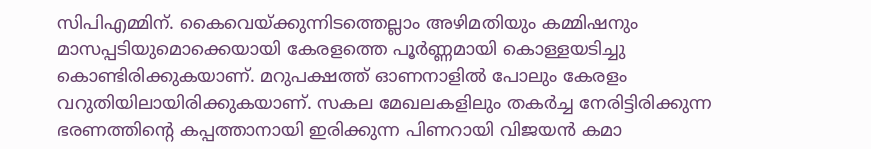സിപിഎമ്മിന്. കൈവെയ്ക്കുന്നിടത്തെല്ലാം അഴിമതിയും കമ്മിഷനും മാസപ്പടിയുമൊക്കെയായി കേരളത്തെ പൂര്‍ണ്ണമായി കൊള്ളയടിച്ചു കൊണ്ടിരിക്കുകയാണ്. മറുപക്ഷത്ത് ഓണനാളില്‍ പോലും കേരളം വറുതിയിലായിരിക്കുകയാണ്. സകല മേഖലകളിലും തകര്‍ച്ച നേരിട്ടിരിക്കുന്ന ഭരണത്തിന്റെ കപ്പത്താനായി ഇരിക്കുന്ന പിണറായി വിജയന്‍ കമാ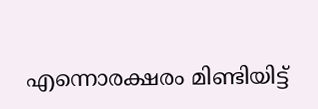എന്നൊരക്ഷരം മിണ്ടിയിട്ട്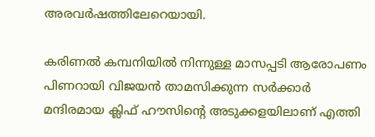അരവര്‍ഷത്തിലേറെയായി.

കരിണല്‍ കമ്പനിയില്‍ നിന്നുള്ള മാസപ്പടി ആരോപണം പിണറായി വിജയന്‍ താമസിക്കുന്ന സര്‍ക്കാര്‍ മന്ദിരമായ ക്ലിഫ് ഹൗസിന്റെ അടുക്കളയിലാണ് എത്തി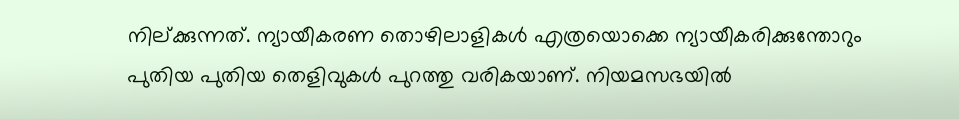നില്ക്കുന്നത്. ന്യായീകരണ തൊഴിലാളികള്‍ എത്രയൊക്കെ ന്യായീകരിക്കുന്തോറും പുതിയ പുതിയ തെളിവുകള്‍ പുറത്തു വരികയാണ്. നിയമസഭയില്‍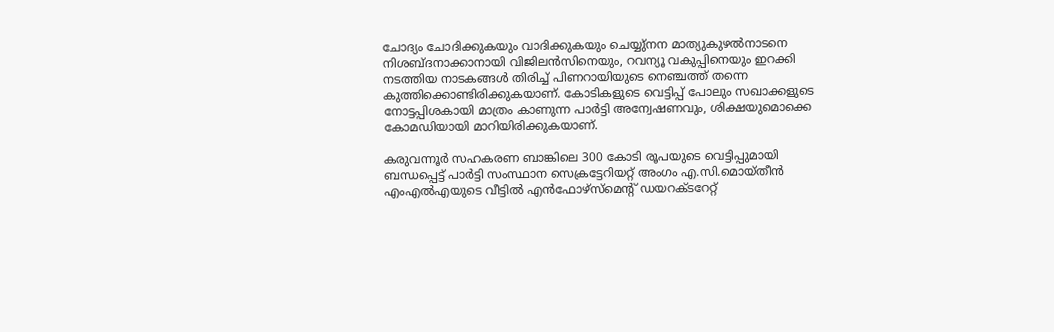ചോദ്യം ചോദിക്കുകയും വാദിക്കുകയും ചെയ്യു്‌നന മാത്യുകുഴല്‍നാടനെ നിശബ്ദനാക്കാനായി വിജിലന്‍സിനെയും, റവന്യൂ വകുപ്പിനെയും ഇറക്കി നടത്തിയ നാടകങ്ങള്‍ തിരിച്ച് പിണറായിയുടെ നെഞ്ചത്ത് തന്നെ കുത്തിക്കൊണ്ടിരിക്കുകയാണ്. കോടികളുടെ വെട്ടിപ്പ് പോലും സഖാക്കളുടെ നോട്ടപ്പിശകായി മാത്രം കാണുന്ന പാര്‍ട്ടി അന്വേഷണവും, ശിക്ഷയുമൊക്കെ കോമഡിയായി മാറിയിരിക്കുകയാണ്.

കരുവന്നൂര്‍ സഹകരണ ബാങ്കിലെ 300 കോടി രൂപയുടെ വെട്ടിപ്പുമായി ബന്ധപ്പെട്ട് പാര്‍ട്ടി സംസ്ഥാന സെക്രട്ടേറിയറ്റ് അംഗം എ.സി.മൊയ്തീന്‍ എംഎല്‍എയുടെ വീട്ടില്‍ എന്‍ഫോഴ്‌സ്‌മെന്റ് ഡയറക്ടറേറ്റ്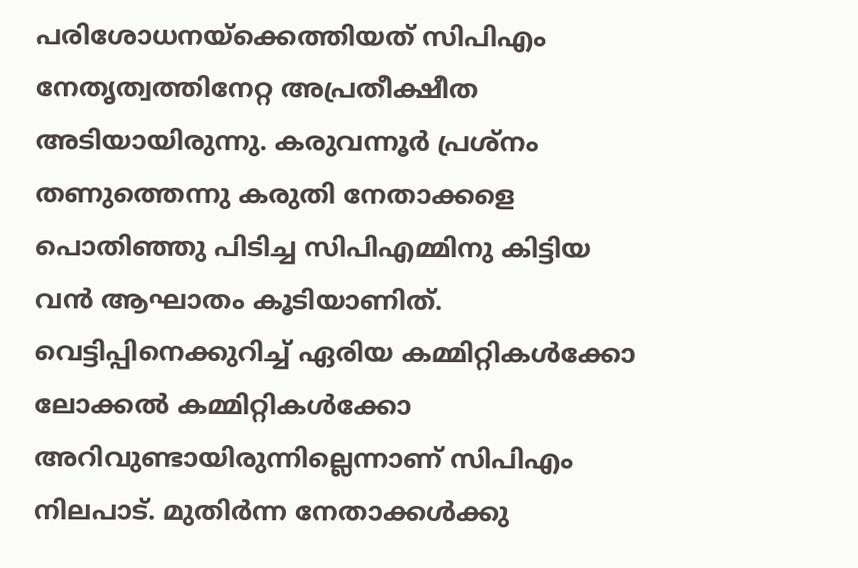പരിശോധനയ്‌ക്കെത്തിയത് സിപിഎം നേതൃത്വത്തിനേറ്റ അപ്രതീക്ഷീത അടിയായിരുന്നു. കരുവന്നൂര്‍ പ്രശ്‌നം തണുത്തെന്നു കരുതി നേതാക്കളെ പൊതിഞ്ഞു പിടിച്ച സിപിഎമ്മിനു കിട്ടിയ വന്‍ ആഘാതം കൂടിയാണിത്.
വെട്ടിപ്പിനെക്കുറിച്ച് ഏരിയ കമ്മിറ്റികള്‍ക്കോ ലോക്കല്‍ കമ്മിറ്റികള്‍ക്കോ അറിവുണ്ടായിരുന്നില്ലെന്നാണ് സിപിഎം നിലപാട്. മുതിര്‍ന്ന നേതാക്കള്‍ക്കു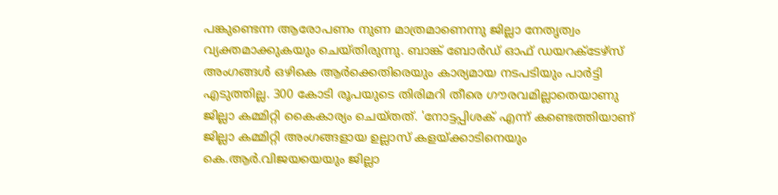പങ്കുണ്ടെന്ന ആരോപണം നുണ മാത്രമാണെന്നു ജില്ലാ നേതൃത്വം വ്യക്തമാക്കുകയും ചെയ്തിരുന്നു. ബാങ്ക് ബോര്‍ഡ് ഓഫ് ഡയറക്ടേഴ്‌സ് അംഗങ്ങള്‍ ഒഴികെ ആര്‍ക്കെതിരെയും കാര്യമായ നടപടിയും പാര്‍ട്ടി എടുത്തില്ല. 300 കോടി രൂപയുടെ തിരിമറി തീരെ ഗൗരവമില്ലാതെയാണു ജില്ലാ കമ്മിറ്റി കൈകാര്യം ചെയ്തത്. 'നോട്ടപ്പിശക് എന്ന് കണ്ടെത്തിയാണ് ജില്ലാ കമ്മിറ്റി അംഗങ്ങളായ ഉല്ലാസ് കളയ്ക്കാടിനെയും കെ.ആര്‍.വിജയയെയും ജില്ലാ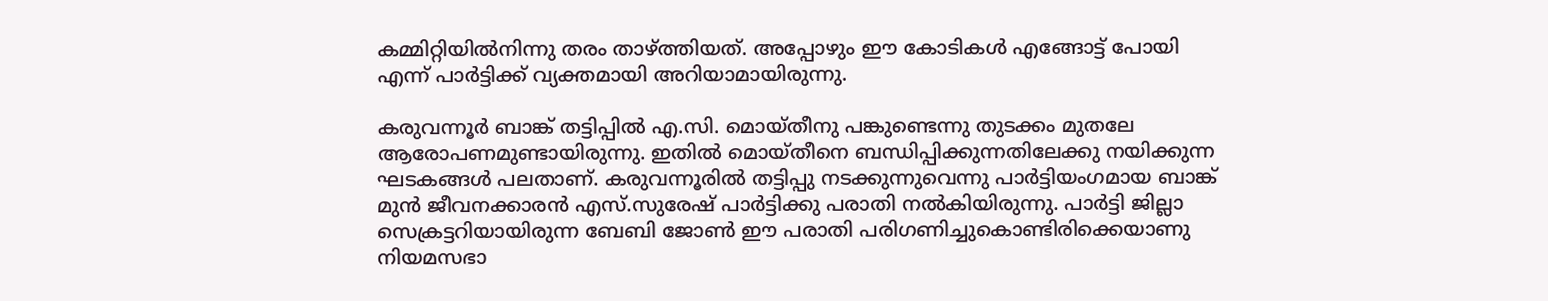കമ്മിറ്റിയില്‍നിന്നു തരം താഴ്ത്തിയത്. അപ്പോഴും ഈ കോടികള്‍ എങ്ങോട്ട് പോയി എന്ന് പാര്‍ട്ടിക്ക് വ്യക്തമായി അറിയാമായിരുന്നു.

കരുവന്നൂര്‍ ബാങ്ക് തട്ടിപ്പില്‍ എ.സി. മൊയ്തീനു പങ്കുണ്ടെന്നു തുടക്കം മുതലേ ആരോപണമുണ്ടായിരുന്നു. ഇതില്‍ മൊയ്തീനെ ബന്ധിപ്പിക്കുന്നതിലേക്കു നയിക്കുന്ന ഘടകങ്ങള്‍ പലതാണ്. കരുവന്നൂരില്‍ തട്ടിപ്പു നടക്കുന്നുവെന്നു പാര്‍ട്ടിയംഗമായ ബാങ്ക് മുന്‍ ജീവനക്കാരന്‍ എസ്.സുരേഷ് പാര്‍ട്ടിക്കു പരാതി നല്‍കിയിരുന്നു. പാര്‍ട്ടി ജില്ലാ സെക്രട്ടറിയായിരുന്ന ബേബി ജോണ്‍ ഈ പരാതി പരിഗണിച്ചുകൊണ്ടിരിക്കെയാണു നിയമസഭാ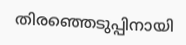തിരഞ്ഞെടുപ്പിനായി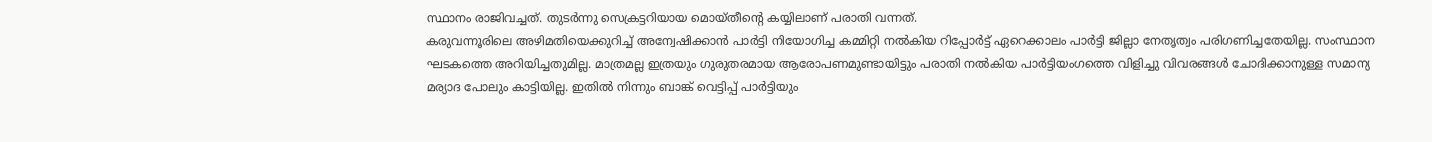സ്ഥാനം രാജിവച്ചത്. തുടര്‍ന്നു സെക്രട്ടറിയായ മൊയ്തീന്റെ കയ്യിലാണ് പരാതി വന്നത്.
കരുവന്നൂരിലെ അഴിമതിയെക്കുറിച്ച് അന്വേഷിക്കാന്‍ പാര്‍ട്ടി നിയോഗിച്ച കമ്മിറ്റി നല്‍കിയ റിപ്പോര്‍ട്ട് ഏറെക്കാലം പാര്‍ട്ടി ജില്ലാ നേതൃത്വം പരിഗണിച്ചതേയില്ല. സംസ്ഥാന ഘടകത്തെ അറിയിച്ചതുമില്ല. മാത്രമല്ല ഇത്രയും ഗുരുതരമായ ആരോപണമുണ്ടായിട്ടും പരാതി നല്‍കിയ പാര്‍ട്ടിയംഗത്തെ വിളിച്ചു വിവരങ്ങള്‍ ചോദിക്കാനുള്ള സമാന്യ മര്യാദ പോലും കാട്ടിയില്ല. ഇതില്‍ നിന്നും ബാങ്ക് വെട്ടിപ്പ് പാര്‍ട്ടിയും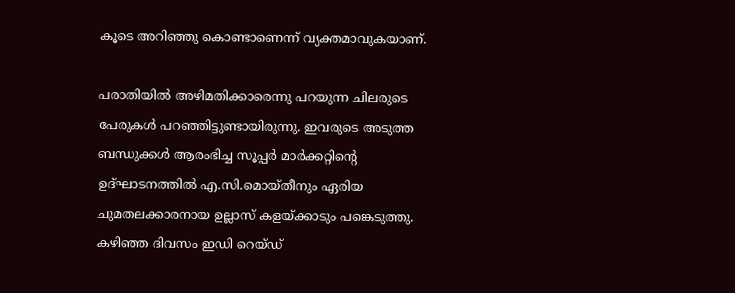കൂടെ അറിഞ്ഞു കൊണ്ടാണെന്ന് വ്യക്തമാവുകയാണ്.

പരാതിയില്‍ അഴിമതിക്കാരെന്നു പറയുന്ന ചിലരുടെ പേരുകള്‍ പറഞ്ഞിട്ടുണ്ടായിരുന്നു. ഇവരുടെ അടുത്ത ബന്ധുക്കള്‍ ആരംഭിച്ച സൂപ്പര്‍ മാര്‍ക്കറ്റിന്റെ ഉദ്ഘാടനത്തില്‍ എ.സി.മൊയ്തീനും ഏരിയ ചുമതലക്കാരനായ ഉല്ലാസ് കളയ്ക്കാടും പങ്കെടുത്തു. കഴിഞ്ഞ ദിവസം ഇഡി റെയ്ഡ്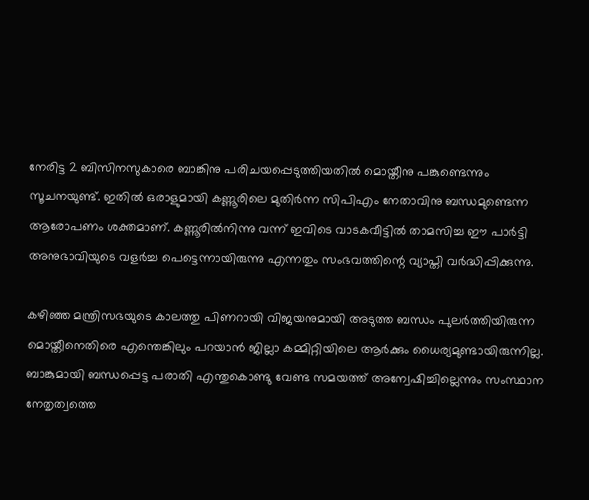നേരിട്ട 2 ബിസിനസുകാരെ ബാങ്കിനു പരിചയപ്പെടുത്തിയതില്‍ മൊയ്തീനു പങ്കുണ്ടെന്നും സൂചനയുണ്ട്. ഇതില്‍ ഒരാളുമായി കണ്ണൂരിലെ മുതിര്‍ന്ന സിപിഎം നേതാവിനു ബന്ധമുണ്ടെന്ന ആരോപണം ശക്തമാണ്. കണ്ണൂരില്‍നിന്നു വന്ന് ഇവിടെ വാടകവീട്ടില്‍ താമസിച്ച ഈ പാര്‍ട്ടി അനുഭാവിയുടെ വളര്‍ച്ച പെട്ടെന്നായിരുന്നു എന്നതും സംഭവത്തിന്റെ വ്യാപ്തി വര്‍ദ്ധിപ്പിക്കുന്നു.

കഴിഞ്ഞ മന്ത്രിസഭയുടെ കാലത്തു പിണറായി വിജയനുമായി അടുത്ത ബന്ധം പുലര്‍ത്തിയിരുന്ന മൊയ്തീനെതിരെ എന്തെങ്കിലും പറയാന്‍ ജില്ലാ കമ്മിറ്റിയിലെ ആര്‍ക്കും ധൈര്യമുണ്ടായിരുന്നില്ല. ബാങ്കുമായി ബന്ധപ്പെട്ട പരാതി എന്തുകൊണ്ടു വേണ്ട സമയത്ത് അന്വേഷിച്ചില്ലെന്നും സംസ്ഥാന നേതൃത്വത്തെ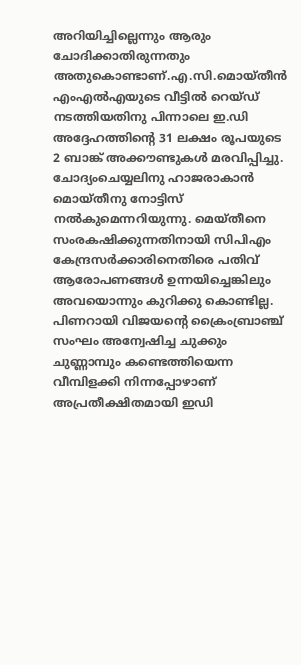അറിയിച്ചില്ലെന്നും ആരും ചോദിക്കാതിരുന്നതും അതുകൊണ്ടാണ്.എ.സി.മൊയ്തീന്‍ എംഎല്‍എയുടെ വീട്ടില്‍ റെയ്ഡ് നടത്തിയതിനു പിന്നാലെ ഇ.ഡി അദ്ദേഹത്തിന്റെ 31 ലക്ഷം രൂപയുടെ 2 ബാങ്ക് അക്കൗണ്ടുകള്‍ മരവിപ്പിച്ചു. ചോദ്യംചെയ്യലിനു ഹാജരാകാന്‍ മൊയ്തീനു നോട്ടിസ് നല്‍കുമെന്നറിയുന്നു. മെയ്തീനെ സംരകഷിക്കുന്നതിനായി സിപിഎം കേന്ദ്രസര്‍ക്കാരിനെതിരെ പതിവ് ആരോപണങ്ങള്‍ ഉന്നയിച്ചെങ്കിലും അവയൊന്നും കുറിക്കു കൊണ്ടില്ല. പിണറായി വിജയന്റെ ക്രൈംബ്രാഞ്ച് സംഘം അന്വേഷിച്ച ചുക്കും ചുണ്ണാമ്പും കണ്ടെത്തിയെന്ന വീമ്പിളക്കി നിന്നപ്പോഴാണ് അപ്രതീക്ഷിതമായി ഇഡി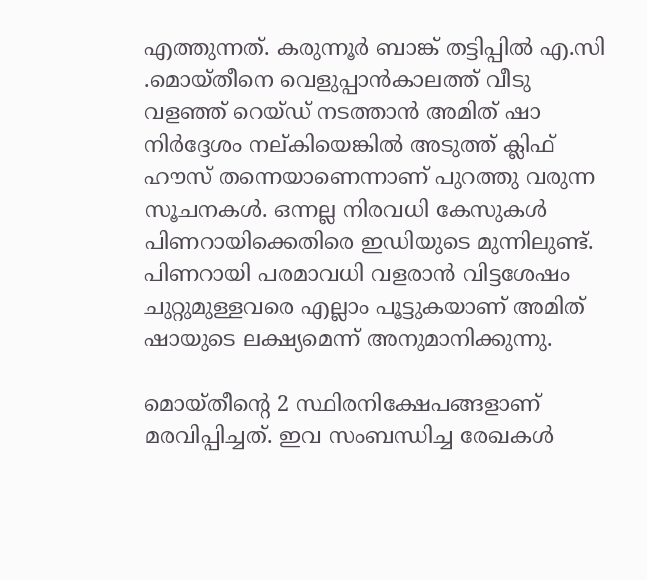എത്തുന്നത്. കരുന്നൂര്‍ ബാങ്ക് തട്ടിപ്പില്‍ എ.സി .മൊയ്തീനെ വെളുപ്പാന്‍കാലത്ത് വീടു വളഞ്ഞ് റെയ്ഡ് നടത്താന്‍ അമിത് ഷാ നിര്‍ദ്ദേശം നല്കിയെങ്കില്‍ അടുത്ത് ക്ലിഫ് ഹൗസ് തന്നെയാണെന്നാണ് പുറത്തു വരുന്ന സൂചനകള്‍. ഒന്നല്ല നിരവധി കേസുകള്‍ പിണറായിക്കെതിരെ ഇഡിയുടെ മുന്നിലുണ്ട്. പിണറായി പരമാവധി വളരാന്‍ വിട്ടശേഷം ചുറ്റുമുള്ളവരെ എല്ലാം പൂട്ടുകയാണ് അമിത് ഷായുടെ ലക്ഷ്യമെന്ന് അനുമാനിക്കുന്നു.

മൊയ്തീന്റെ 2 സ്ഥിരനിക്ഷേപങ്ങളാണ് മരവിപ്പിച്ചത്. ഇവ സംബന്ധിച്ച രേഖകള്‍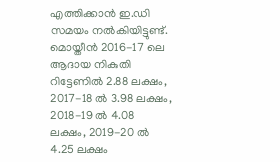എത്തിക്കാന്‍ ഇ.ഡി സമയം നല്‍കിയിട്ടുണ്ട്. മൊയ്തീന്‍ 2016-17 ലെ ആദായ നികുതി റിട്ടേണില്‍ 2.88 ലക്ഷം, 2017-18 ല്‍ 3.98 ലക്ഷം, 2018-19 ല്‍ 4.08 ലക്ഷം, 2019-20 ല്‍ 4.25 ലക്ഷം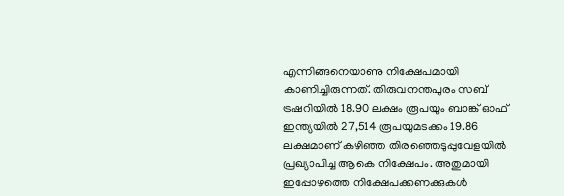എന്നിങ്ങനെയാണു നിക്ഷേപമായി കാണിച്ചിരുന്നത്. തിരുവനന്തപുരം സബ് ട്രഷറിയില്‍ 18.90 ലക്ഷം രൂപയും ബാങ്ക് ഓഫ് ഇന്ത്യയില്‍ 27,514 രൂപയുമടക്കം 19.86 ലക്ഷമാണ് കഴിഞ്ഞ തിരഞ്ഞെടുപ്പുവേളയില്‍ പ്രഖ്യാപിച്ച ആകെ നിക്ഷേപം. അതുമായി ഇപ്പോഴത്തെ നിക്ഷേപക്കണക്കുകള്‍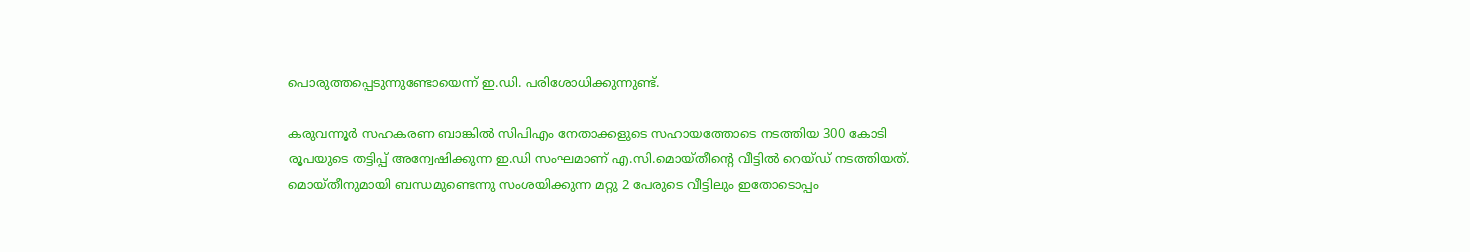പൊരുത്തപ്പെടുന്നുണ്ടോയെന്ന് ഇ.ഡി. പരിശോധിക്കുന്നുണ്ട്.

കരുവന്നൂര്‍ സഹകരണ ബാങ്കില്‍ സിപിഎം നേതാക്കളുടെ സഹായത്തോടെ നടത്തിയ 300 കോടി രൂപയുടെ തട്ടിപ്പ് അന്വേഷിക്കുന്ന ഇ.ഡി സംഘമാണ് എ.സി.മൊയ്തീന്റെ വീട്ടില്‍ റെയ്ഡ് നടത്തിയത്. മൊയ്തീനുമായി ബന്ധമുണ്ടെന്നു സംശയിക്കുന്ന മറ്റു 2 പേരുടെ വീട്ടിലും ഇതോടൊപ്പം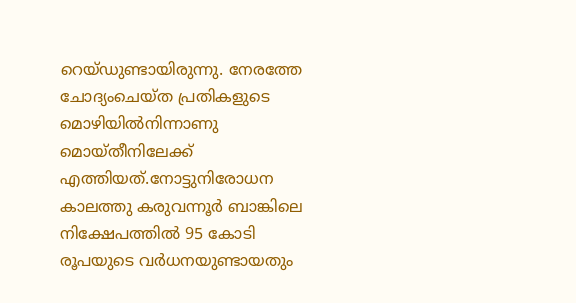റെയ്ഡുണ്ടായിരുന്നു. നേരത്തേ ചോദ്യംചെയ്ത പ്രതികളുടെ മൊഴിയില്‍നിന്നാണു മൊയ്തീനിലേക്ക് എത്തിയത്.നോട്ടുനിരോധന കാലത്തു കരുവന്നൂര്‍ ബാങ്കിലെ നിക്ഷേപത്തില്‍ 95 കോടി രൂപയുടെ വര്‍ധനയുണ്ടായതും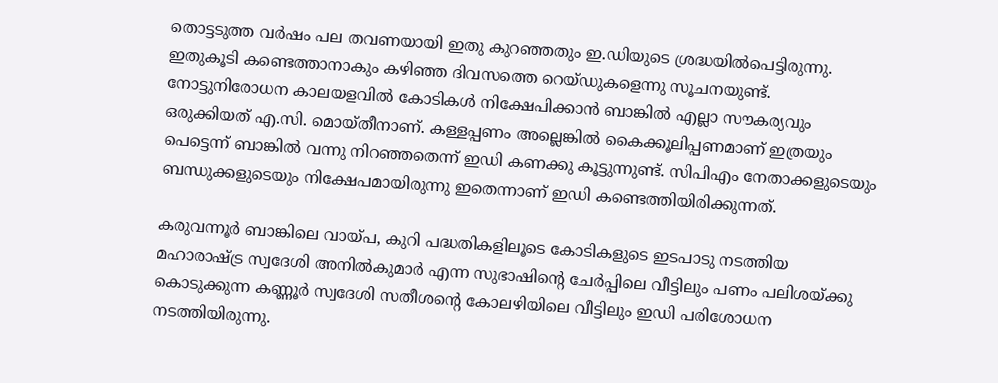തൊട്ടടുത്ത വര്‍ഷം പല തവണയായി ഇതു കുറഞ്ഞതും ഇ.ഡിയുടെ ശ്രദ്ധയില്‍പെട്ടിരുന്നു. ഇതുകൂടി കണ്ടെത്താനാകും കഴിഞ്ഞ ദിവസത്തെ റെയ്ഡുകളെന്നു സൂചനയുണ്ട്. നോട്ടുനിരോധന കാലയളവില്‍ കോടികള്‍ നിക്ഷേപിക്കാന്‍ ബാങ്കില്‍ എല്ലാ സൗകര്യവും ഒരുക്കിയത് എ.സി. മൊയ്തീനാണ്. കള്ളപ്പണം അല്ലെങ്കില്‍ കൈക്കൂലിപ്പണമാണ് ഇത്രയും പെട്ടെന്ന് ബാങ്കില്‍ വന്നു നിറഞ്ഞതെന്ന് ഇഡി കണക്കു കൂട്ടുന്നുണ്ട്. സിപിഎം നേതാക്കളുടെയും ബന്ധുക്കളുടെയും നിക്ഷേപമായിരുന്നു ഇതെന്നാണ് ഇഡി കണ്ടെത്തിയിരിക്കുന്നത്.

കരുവന്നൂര്‍ ബാങ്കിലെ വായ്പ, കുറി പദ്ധതികളിലൂടെ കോടികളുടെ ഇടപാടു നടത്തിയ മഹാരാഷ്ട്ര സ്വദേശി അനില്‍കുമാര്‍ എന്ന സുഭാഷിന്റെ ചേര്‍പ്പിലെ വീട്ടിലും പണം പലിശയ്ക്കു കൊടുക്കുന്ന കണ്ണൂര്‍ സ്വദേശി സതീശന്റെ കോലഴിയിലെ വീട്ടിലും ഇഡി പരിശോധന നടത്തിയിരുന്നു.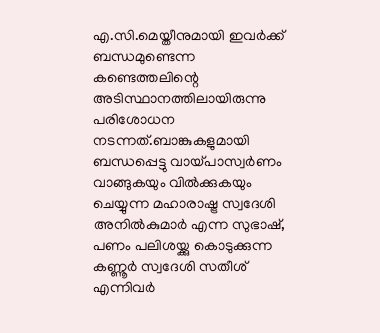എ.സി.മെയ്തീനുമായി ഇവര്‍ക്ക് ബന്ധമുണ്ടെന്ന കണ്ടെത്തലിന്റെ അടിസ്ഥാനത്തിലായിരുന്നു പരിശോധന നടന്നത്.ബാങ്കുകളുമായി ബന്ധപ്പെട്ടു വായ്പാസ്വര്‍ണം വാങ്ങുകയും വില്‍ക്കുകയും ചെയ്യുന്ന മഹാരാഷ്ട്ര സ്വദേശി അനില്‍കുമാര്‍ എന്ന സുഭാഷ്, പണം പലിശയ്ക്കു കൊടുക്കുന്ന കണ്ണൂര്‍ സ്വദേശി സതീശ് എന്നിവര്‍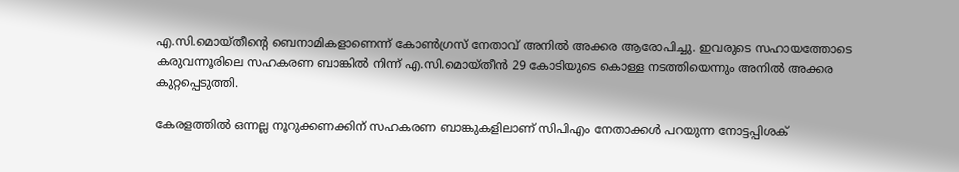എ.സി.മൊയ്തീന്റെ ബെനാമികളാണെന്ന് കോണ്‍ഗ്രസ് നേതാവ് അനില്‍ അക്കര ആരോപിച്ചു. ഇവരുടെ സഹായത്തോടെ കരുവന്നൂരിലെ സഹകരണ ബാങ്കില്‍ നിന്ന് എ.സി.മൊയ്തീന്‍ 29 കോടിയുടെ കൊള്ള നടത്തിയെന്നും അനില്‍ അക്കര കുറ്റപ്പെടുത്തി.

കേരളത്തില്‍ ഒന്നല്ല നൂറുക്കണക്കിന് സഹകരണ ബാങ്കുകളിലാണ് സിപിഎം നേതാക്കള്‍ പറയുന്ന നോട്ടപ്പിശക്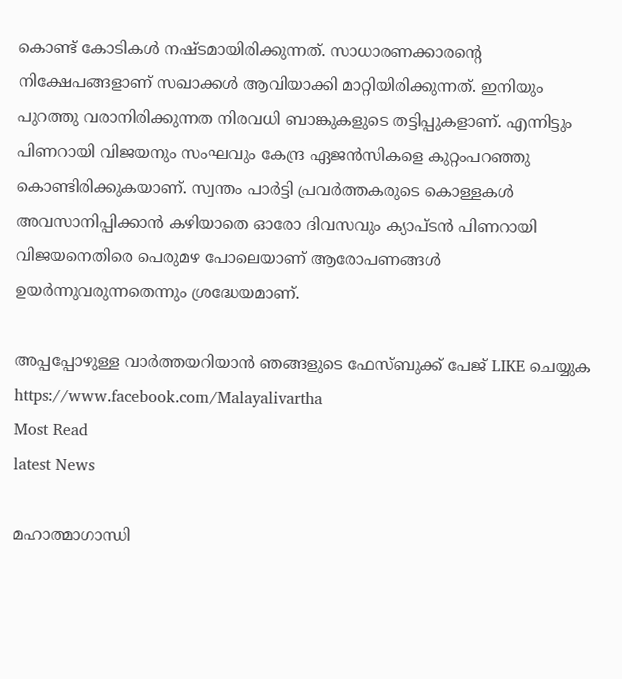കൊണ്ട് കോടികള്‍ നഷ്ടമായിരിക്കുന്നത്. സാധാരണക്കാരന്റെ നിക്ഷേപങ്ങളാണ് സഖാക്കള്‍ ആവിയാക്കി മാറ്റിയിരിക്കുന്നത്. ഇനിയും പുറത്തു വരാനിരിക്കുന്നത നിരവധി ബാങ്കുകളുടെ തട്ടിപ്പുകളാണ്. എന്നിട്ടും പിണറായി വിജയനും സംഘവും കേന്ദ്ര ഏജന്‍സികളെ കുറ്റംപറഞ്ഞു കൊണ്ടിരിക്കുകയാണ്. സ്വന്തം പാര്‍ട്ടി പ്രവര്‍ത്തകരുടെ കൊള്ളകള്‍ അവസാനിപ്പിക്കാന്‍ കഴിയാതെ ഓരോ ദിവസവും ക്യാപ്ടന്‍ പിണറായി വിജയനെതിരെ പെരുമഴ പോലെയാണ് ആരോപണങ്ങള്‍ ഉയര്‍ന്നുവരുന്നതെന്നും ശ്രദ്ധേയമാണ്.

അപ്പപ്പോഴുള്ള വാര്‍ത്തയറിയാന്‍ ഞങ്ങളുടെ ഫേസ്‌ബുക്ക്‌ പേജ് LIKE ചെയ്യുക
https://www.facebook.com/Malayalivartha
Most Read
latest News

മഹാത്മാഗാന്ധി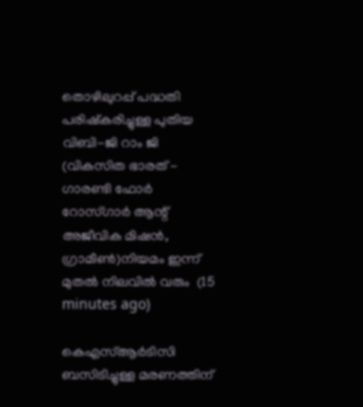തൊഴിലുറപ്പ് പദ്ധതി പരിഷ്കരിച്ചുള്ള പുതിയ വിബി-ജി റാം ജി (വികസിത ഭാരത് - ഗാരണ്ടി ഫോർ റോസ്ഗാർ ആന്റ് അജീവിക മിഷൻ, ഗ്രാമീൺ)നിയമം ഇന്ന് മുതൽ നിലവിൽ വരും  (15 minutes ago)

കെഎസ്ആർടിസി ബസിടിച്ചുള്ള മരണത്തിന്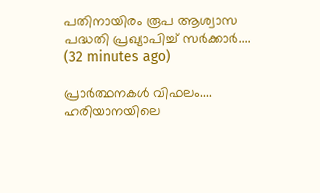പതിനായിരം രൂപ ആശ്വാസ പദ്ധതി പ്രഖ്യാപിച്ച് സർക്കാർ....  (32 minutes ago)

പ്രാർത്ഥനകൾ വിഫലം.... ഹരിയാനയിലെ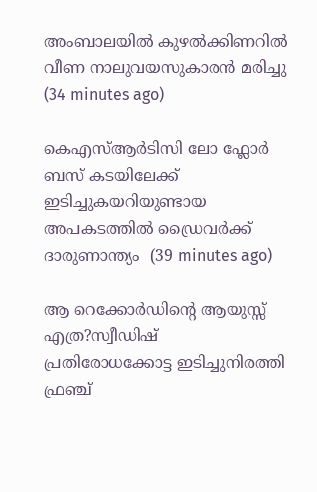അംബാലയിൽ കുഴൽക്കിണറിൽ വീണ നാലുവയസുകാരൻ മരിച്ചു  (34 minutes ago)

കെഎസ്‌ആർടിസി ലോ ഫ്ലോർ ബസ് കടയിലേക്ക് ഇടിച്ചുകയറിയുണ്ടായ അപകടത്തിൽ ഡ്രൈവർക്ക് ദാരുണാന്ത്യം  (39 minutes ago)

ആ റെക്കോർഡിന്റെ ആയുസ്സ് എത്ര?സ്വീഡിഷ് പ്രതിരോധക്കോട്ട ഇടിച്ചുനിരത്തി ഫ്രഞ്ച്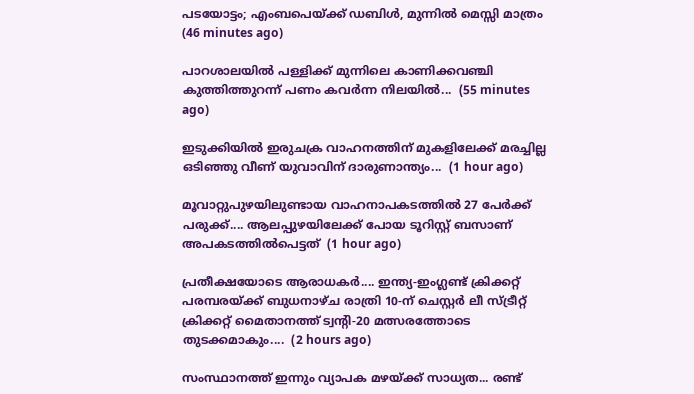പടയോട്ടം; എംബപെയ്‌ക്ക് ഡബിൾ, മുന്നിൽ മെസ്സി മാത്രം  (46 minutes ago)

പാറശാലയിൽ പള്ളിക്ക് മുന്നിലെ കാണിക്കവഞ്ചി കുത്തിത്തുറന്ന് പണം കവർന്ന നിലയിൽ...  (55 minutes ago)

ഇടുക്കിയിൽ ഇരുചക്ര വാഹനത്തിന് മുകളിലേക്ക് മരച്ചില്ല ഒടിഞ്ഞു വീണ് യുവാവിന് ദാരുണാന്ത്യം...  (1 hour ago)

മൂവാറ്റുപുഴയിലുണ്ടായ വാഹനാപകടത്തിൽ 27 പേർക്ക് പരുക്ക്.... ആലപ്പുഴയിലേക്ക് പോയ ടൂറിസ്റ്റ് ബസാണ് അപകടത്തിൽപെട്ടത്  (1 hour ago)

പ്രതീക്ഷയോടെ ആരാധകർ.... ഇന്ത്യ-ഇംഗ്ലണ്ട് ക്രിക്കറ്റ് പരമ്പരയ്ക്ക് ബുധനാഴ്ച രാത്രി 10-ന് ചെസ്റ്റർ ലീ സ്ട്രീറ്റ് ക്രിക്കറ്റ് മൈതാനത്ത് ട്വന്റി-20 മത്സരത്തോടെ തുടക്കമാകും....  (2 hours ago)

സംസ്ഥാനത്ത് ഇന്നും വ്യാപക മഴയ്ക്ക് സാധ്യത... രണ്ട്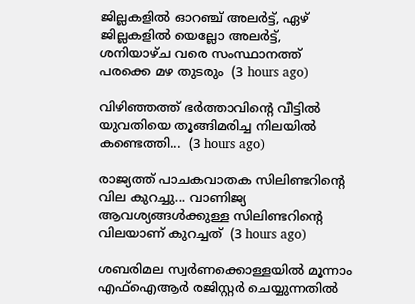ജില്ലകളിൽ ഓറഞ്ച് അലർട്ട്, ഏഴ് ജില്ലകളിൽ യെല്ലോ അലർട്ട്, ശനിയാഴ്ച വരെ സംസ്ഥാനത്ത് പരക്കെ മഴ തുടരും  (3 hours ago)

വിഴിഞ്ഞത്ത് ഭർത്താവിന്റെ വീട്ടിൽ യുവതിയെ തൂങ്ങിമരിച്ച നിലയിൽ കണ്ടെത്തി...  (3 hours ago)

രാജ്യത്ത് പാചകവാതക സിലിണ്ടറിന്റെ വില കുറച്ചു... വാണിജ്യ ആവശ്യങ്ങൾക്കുള്ള സിലിണ്ടറിന്റെ വിലയാണ് കുറച്ചത്  (3 hours ago)

ശബരിമല സ്വർണക്കൊള്ളയിൽ മൂന്നാം എഫ്ഐആർ രജിസ്റ്റർ ചെയ്യുന്നതിൽ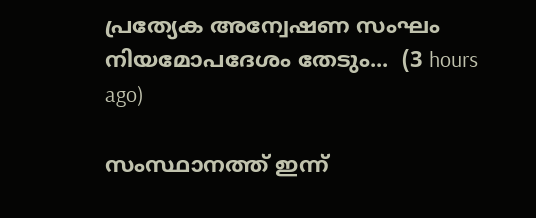പ്രത്യേക അന്വേഷണ സംഘം നിയമോപദേശം തേടും...  (3 hours ago)

സംസ്ഥാനത്ത് ഇന്ന്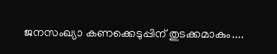ജനസംഖ്യാ കണക്കെടുപ്പിന് തുടക്കമാകും....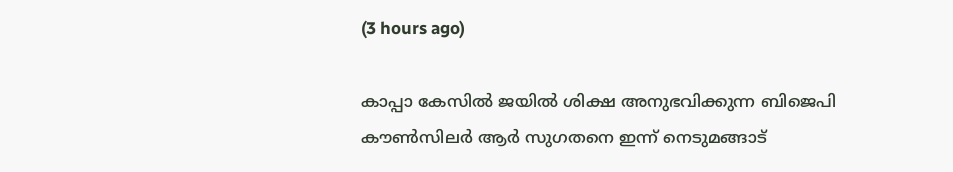(3 hours ago)

കാപ്പാ കേസിൽ ജയിൽ ശിക്ഷ അനുഭവിക്കുന്ന ബിജെപി കൗൺസിലർ ആർ സുഗതനെ ഇന്ന് നെടുമങ്ങാട്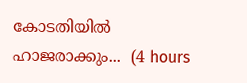കോടതിയിൽ ഹാജരാക്കും...  (4 hours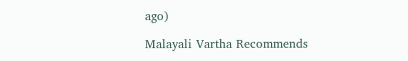ago)

Malayali Vartha Recommends